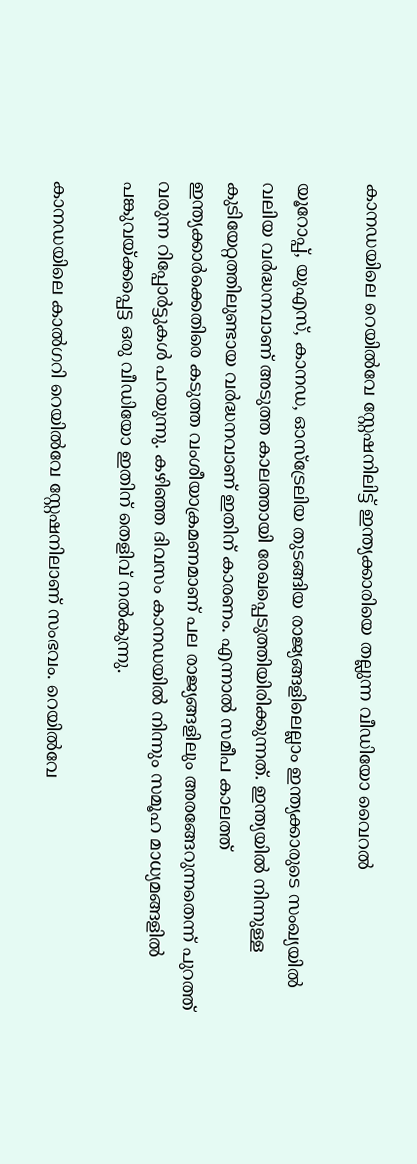കാനഡയിലെ റെയിൽവേ സ്റ്റേഷനിലിട്ട് ഇന്ത്യക്കാരിയെ തല്ലുന്ന വീഡിയോ വൈറല്‍

യൂറോപ്പ്, യുഎസ്, കാനഡ, ഓസ്ട്രേലിയ തുടങ്ങിയ രാജ്യങ്ങളിലെല്ലാം ഇന്ത്യക്കാരുടെ സംഖ്യയില്‍ വലിയ വര്‍ദ്ധനവാണ് അടുത്ത കാലത്തായി രേഖപ്പെടുത്തിയിരിക്കുന്നത്. ഇന്ത്യയില്‍ നിന്നുള്ള കുടിയേറ്റത്തിലുണ്ടായ വര്‍ദ്ധനവാണ് ഇതിന് കാരണം. എന്നാല്‍ സമീപ കാലത്ത് ഇന്ത്യക്കാര്‍ക്കെതിരെ കടുത്ത വംശീയാക്രമണമാണ് പല രാജ്യങ്ങളിലും അരങ്ങേറുന്നതെന്ന് പുറത്ത് വരുന്ന റിപ്പോര്‍ട്ടുകൾ പറയുന്നു. കഴിഞ്ഞ ദിവസം കാനഡയില്‍ നിന്നും സമൂഹ മാധ്യമങ്ങളില്‍ പങ്കുവയ്ക്കപ്പെട്ട ഒരു വീഡിയോ ഇതിന് തെളിവ് നല്‍കുന്നു.

കാനഡയിലെ കാൽഗറി റെയില്‍വേ സ്റ്റേഷനിലാണ് സംഭവം. റെയില്‍വേ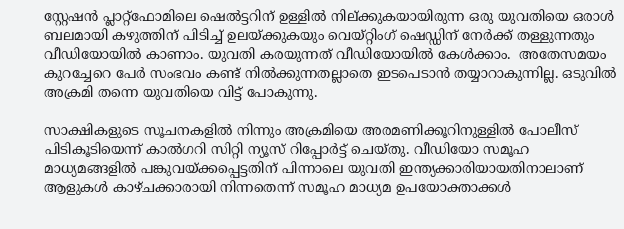സ്റ്റേഷന്‍ പ്ലാറ്റ്ഫോമിലെ ഷെൽട്ടറിന് ഉള്ളില്‍ നില്ക്കുകയായിരുന്ന ഒരു യുവതിയെ ഒരാൾ ബലമായി കഴുത്തിന് പിടിച്ച് ഉലയ്ക്കുകയും വെയ്റ്റിംഗ് ഷെഡ്ഡിന് നേര്‍ക്ക് തള്ളുന്നതും വീഡിയോയില്‍ കാണാം. യുവതി കരയുന്നത് വീഡിയോയില്‍ കേൾക്കാം.  അതേസമയം കുറച്ചേറെ പേര്‍ സംഭവം കണ്ട് നില്‍ക്കുന്നതല്ലാതെ ഇടപെടാന്‍ തയ്യാറാകുന്നില്ല. ഒടുവില്‍ അക്രമി തന്നെ യുവതിയെ വിട്ട് പോകുന്നു.

സാക്ഷികളുടെ സൂചനകളില്‍ നിന്നും അക്രമിയെ അരമണിക്കൂറിനുള്ളില്‍ പോലീസ് പിടികൂടിയെന്ന് കാല്‍ഗറി സിറ്റി ന്യൂസ് റിപ്പോര്‍ട്ട് ചെയ്തു. വീഡിയോ സമൂഹ മാധ്യമങ്ങളില്‍ പങ്കുവയ്ക്കപ്പെട്ടതിന് പിന്നാലെ യുവതി ഇന്ത്യക്കാരിയായതിനാലാണ് ആളുകൾ കാഴ്ചക്കാരായി നിന്നതെന്ന് സമൂഹ മാധ്യമ ഉപയോക്താക്കൾ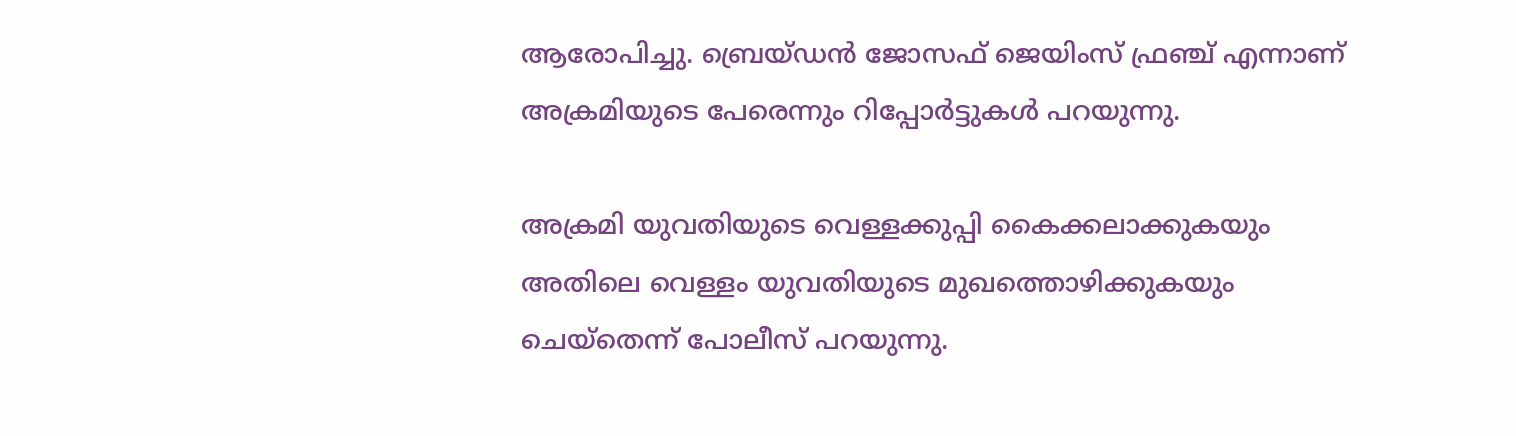ആരോപിച്ചു. ബ്രെയ്ഡന്‍ ജോസഫ് ജെയിംസ് ഫ്രഞ്ച് എന്നാണ് അക്രമിയുടെ പേരെന്നും റിപ്പോര്‍ട്ടുകൾ പറയുന്നു.

അക്രമി യുവതിയുടെ വെള്ളക്കുപ്പി കൈക്കലാക്കുകയും അതിലെ വെള്ളം യുവതിയുടെ മുഖത്തൊഴിക്കുകയും ചെയ്തെന്ന് പോലീസ് പറയുന്നു.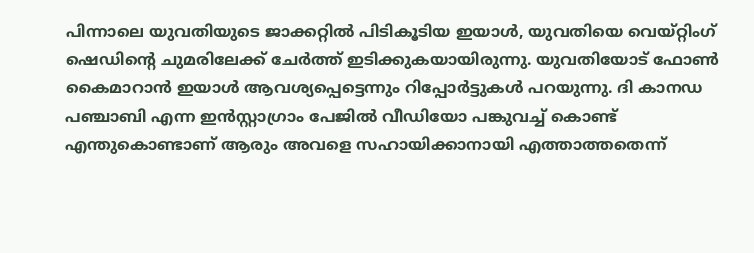പിന്നാലെ യുവതിയുടെ ജാക്കറ്റില്‍ പിടികൂടിയ ഇയാൾ, യുവതിയെ വെയ്റ്റിംഗ് ഷെഡിന്‍റെ ചുമരിലേക്ക് ചേര്‍ത്ത് ഇടിക്കുകയായിരുന്നു. യുവതിയോട് ഫോണ്‍ കൈമാറാന്‍ ഇയാൾ ആവശ്യപ്പെട്ടെന്നും റിപ്പോര്‍ട്ടുകൾ പറയുന്നു. ദി കാനഡ പഞ്ചാബി എന്ന ഇന്‍സ്റ്റാഗ്രാം പേജില്‍ വീഡിയോ പങ്കുവച്ച് കൊണ്ട് എന്തുകൊണ്ടാണ് ആരും അവളെ സഹായിക്കാനായി എത്താത്തതെന്ന്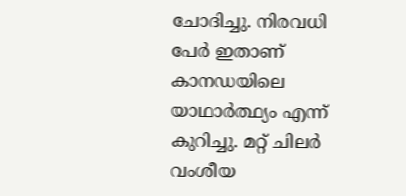ചോദിച്ചു. നിരവധി പേര്‍ ഇതാണ് കാനഡയിലെ യാഥാര്‍ത്ഥ്യം എന്ന് കുറിച്ചു. മറ്റ് ചിലര്‍ വംശീയ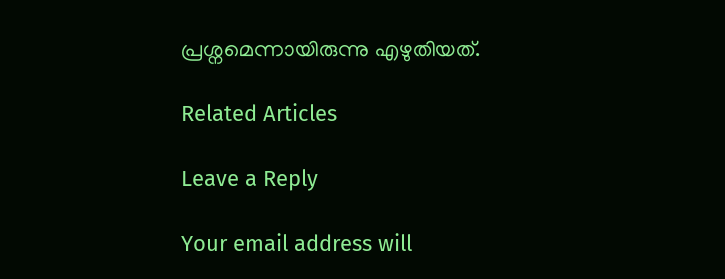പ്രശ്നമെന്നായിരുന്നു എഴുതിയത്.

Related Articles

Leave a Reply

Your email address will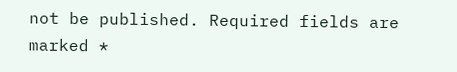not be published. Required fields are marked *